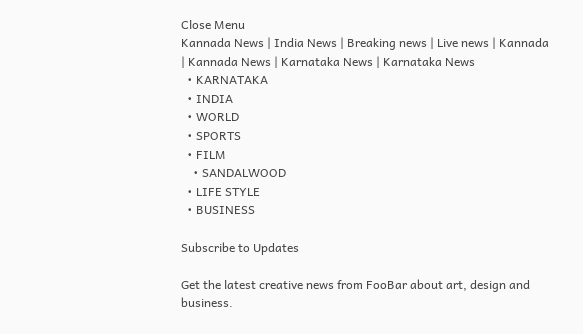Close Menu
Kannada News | India News | Breaking news | Live news | Kannada  | Kannada News | Karnataka News | Karnataka News
  • KARNATAKA
  • INDIA
  • WORLD
  • SPORTS
  • FILM
    • SANDALWOOD
  • LIFE STYLE
  • BUSINESS

Subscribe to Updates

Get the latest creative news from FooBar about art, design and business.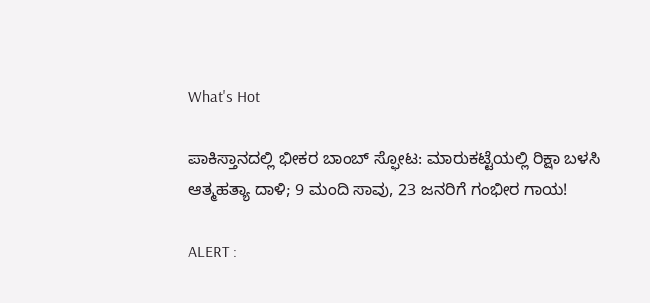What's Hot

ಪಾಕಿಸ್ತಾನದಲ್ಲಿ ಭೀಕರ ಬಾಂಬ್ ಸ್ಫೋಟ: ಮಾರುಕಟ್ಟೆಯಲ್ಲಿ ರಿಕ್ಷಾ ಬಳಸಿ ಆತ್ಮಹತ್ಯಾ ದಾಳಿ; 9 ಮಂದಿ ಸಾವು, 23 ಜನರಿಗೆ ಗಂಭೀರ ಗಾಯ!

ALERT :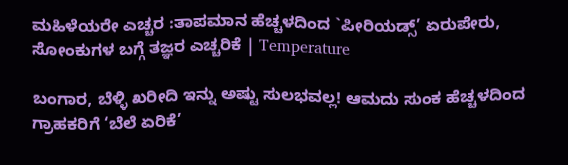ಮಹಿಳೆಯರೇ ಎಚ್ಚರ :ತಾಪಮಾನ ಹೆಚ್ಚಳದಿಂದ `ಪೀರಿಯಡ್ಸ್’ ಏರುಪೇರು, ಸೋಂಕುಗಳ ಬಗ್ಗೆ ತಜ್ಞರ ಎಚ್ಚರಿಕೆ | Temperature

ಬಂಗಾರ, ಬೆಳ್ಳಿ ಖರೀದಿ ಇನ್ನು ಅಷ್ಟು ಸುಲಭವಲ್ಲ! ಆಮದು ಸುಂಕ ಹೆಚ್ಚಳದಿಂದ ಗ್ರಾಹಕರಿಗೆ ‘ಬೆಲೆ ಏರಿಕೆ’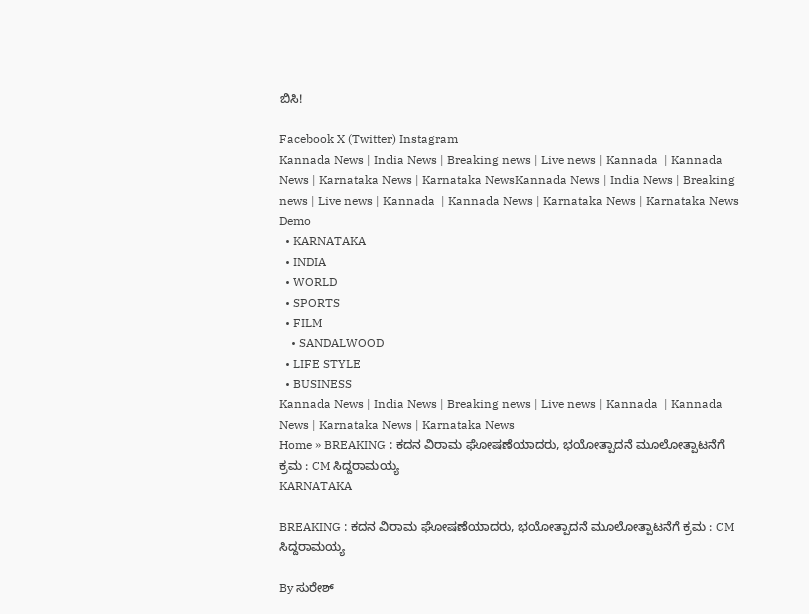ಬಿಸಿ!

Facebook X (Twitter) Instagram
Kannada News | India News | Breaking news | Live news | Kannada  | Kannada News | Karnataka News | Karnataka NewsKannada News | India News | Breaking news | Live news | Kannada  | Kannada News | Karnataka News | Karnataka News
Demo
  • KARNATAKA
  • INDIA
  • WORLD
  • SPORTS
  • FILM
    • SANDALWOOD
  • LIFE STYLE
  • BUSINESS
Kannada News | India News | Breaking news | Live news | Kannada  | Kannada News | Karnataka News | Karnataka News
Home » BREAKING : ಕದನ ವಿರಾಮ ಘೋಷಣೆಯಾದರು, ಭಯೋತ್ಪಾದನೆ ಮೂಲೋತ್ಪಾಟನೆಗೆ ಕ್ರಮ : CM ಸಿದ್ದರಾಮಯ್ಯ
KARNATAKA

BREAKING : ಕದನ ವಿರಾಮ ಘೋಷಣೆಯಾದರು, ಭಯೋತ್ಪಾದನೆ ಮೂಲೋತ್ಪಾಟನೆಗೆ ಕ್ರಮ : CM ಸಿದ್ದರಾಮಯ್ಯ

By ಸುರೇಶ್‌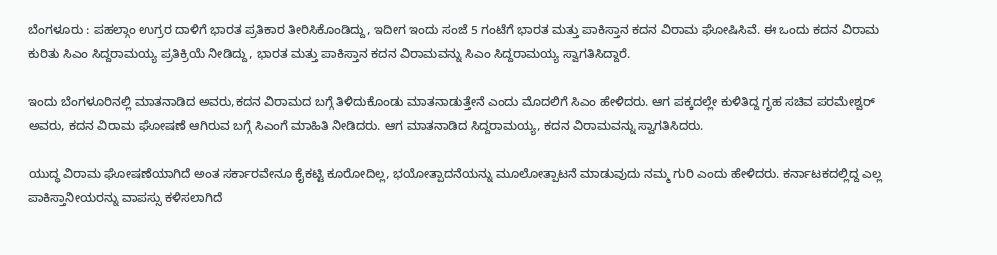ಬೆಂಗಳೂರು : ಪಹಲ್ಗಾಂ ಉಗ್ರರ ದಾಳಿಗೆ ಭಾರತ ಪ್ರತಿಕಾರ ತೀರಿಸಿಕೊಂಡಿದ್ದು, ಇದೀಗ ಇಂದು ಸಂಜೆ 5 ಗಂಟೆಗೆ ಭಾರತ ಮತ್ತು ಪಾಕಿಸ್ತಾನ ಕದನ ವಿರಾಮ ಘೋಷಿಸಿವೆ. ಈ ಒಂದು ಕದನ ವಿರಾಮ ಕುರಿತು ಸಿಎಂ ಸಿದ್ದರಾಮಯ್ಯ ಪ್ರತಿಕ್ರಿಯೆ ನೀಡಿದ್ದು, ಭಾರತ ಮತ್ತು ಪಾಕಿಸ್ತಾನ ಕದನ ವಿರಾಮವನ್ನು ಸಿಎಂ ಸಿದ್ದರಾಮಯ್ಯ ಸ್ವಾಗತಿಸಿದ್ದಾರೆ.

ಇಂದು ಬೆಂಗಳೂರಿನಲ್ಲಿ ಮಾತನಾಡಿದ ಅವರು,ಕದನ ವಿರಾಮದ ಬಗ್ಗೆ ತಿಳಿದುಕೊಂಡು ಮಾತನಾಡುತ್ತೇನೆ ಎಂದು ಮೊದಲಿಗೆ ಸಿಎಂ ಹೇಳಿದರು. ಆಗ ಪಕ್ಕದಲ್ಲೇ ಕುಳಿತಿದ್ದ ಗೃಹ ಸಚಿವ ಪರಮೇಶ್ವರ್ ಅವರು, ಕದನ ವಿರಾಮ ಘೋಷಣೆ ಆಗಿರುವ ಬಗ್ಗೆ ಸಿಎಂಗೆ ಮಾಹಿತಿ ನೀಡಿದರು. ಆಗ ಮಾತನಾಡಿದ ಸಿದ್ದರಾಮಯ್ಯ, ಕದನ ವಿರಾಮವನ್ನು ಸ್ವಾಗತಿಸಿದರು.

ಯುದ್ಧ ವಿರಾಮ ಘೋಷಣೆಯಾಗಿದೆ ಅಂತ ಸರ್ಕಾರವೇನೂ ಕೈಕಟ್ಟಿ ಕೂರೋದಿಲ್ಲ, ಭಯೋತ್ಪಾದನೆಯನ್ನು ಮೂಲೋತ್ಪಾಟನೆ ಮಾಡುವುದು ನಮ್ಮ ಗುರಿ ಎಂದು ಹೇಳಿದರು. ಕರ್ನಾಟಕದಲ್ಲಿದ್ದ ಎಲ್ಲ ಪಾಕಿಸ್ತಾನೀಯರನ್ನು ವಾಪಸ್ಸು ಕಳಿಸಲಾಗಿದೆ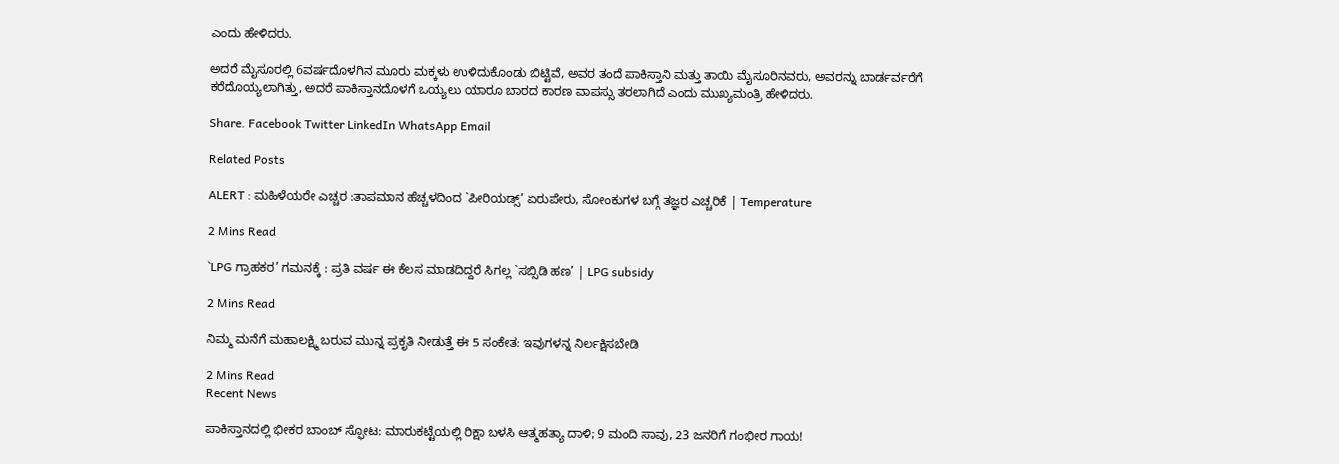ಎಂದು ಹೇಳಿದರು.

ಅದರೆ ಮೈಸೂರಲ್ಲಿ 6ವರ್ಷದೊಳಗಿನ ಮೂರು ಮಕ್ಕಳು ಉಳಿದುಕೊಂಡು ಬಿಟ್ಟಿವೆ, ಅವರ ತಂದೆ ಪಾಕಿಸ್ತಾನಿ ಮತ್ತು ತಾಯಿ ಮೈಸೂರಿನವರು, ಅವರನ್ನು ಬಾರ್ಡರ್ವರೆಗೆ ಕರೆದೊಯ್ಯಲಾಗಿತ್ತು, ಅದರೆ ಪಾಕಿಸ್ತಾನದೊಳಗೆ ಒಯ್ಯಲು ಯಾರೂ ಬಾರದ ಕಾರಣ ವಾಪಸ್ಸು ತರಲಾಗಿದೆ ಎಂದು ಮುಖ್ಯಮಂತ್ರಿ ಹೇಳಿದರು.

Share. Facebook Twitter LinkedIn WhatsApp Email

Related Posts

ALERT : ಮಹಿಳೆಯರೇ ಎಚ್ಚರ :ತಾಪಮಾನ ಹೆಚ್ಚಳದಿಂದ `ಪೀರಿಯಡ್ಸ್’ ಏರುಪೇರು, ಸೋಂಕುಗಳ ಬಗ್ಗೆ ತಜ್ಞರ ಎಚ್ಚರಿಕೆ | Temperature

2 Mins Read

`LPG ಗ್ರಾಹಕರ’ ಗಮನಕ್ಕೆ : ಪ್ರತಿ ವರ್ಷ ಈ ಕೆಲಸ ಮಾಡದಿದ್ದರೆ ಸಿಗಲ್ಲ `ಸಬ್ಸಿಡಿ ಹಣ’ | LPG subsidy

2 Mins Read

ನಿಮ್ಮ ಮನೆಗೆ ಮಹಾಲಕ್ಷ್ಮಿ ಬರುವ ಮುನ್ನ ಪ್ರಕೃತಿ ನೀಡುತ್ತೆ ಈ 5 ಸಂಕೇತ: ಇವುಗಳನ್ನ ನಿರ್ಲಕ್ಷಿಸಬೇಡಿ

2 Mins Read
Recent News

ಪಾಕಿಸ್ತಾನದಲ್ಲಿ ಭೀಕರ ಬಾಂಬ್ ಸ್ಫೋಟ: ಮಾರುಕಟ್ಟೆಯಲ್ಲಿ ರಿಕ್ಷಾ ಬಳಸಿ ಆತ್ಮಹತ್ಯಾ ದಾಳಿ; 9 ಮಂದಿ ಸಾವು, 23 ಜನರಿಗೆ ಗಂಭೀರ ಗಾಯ!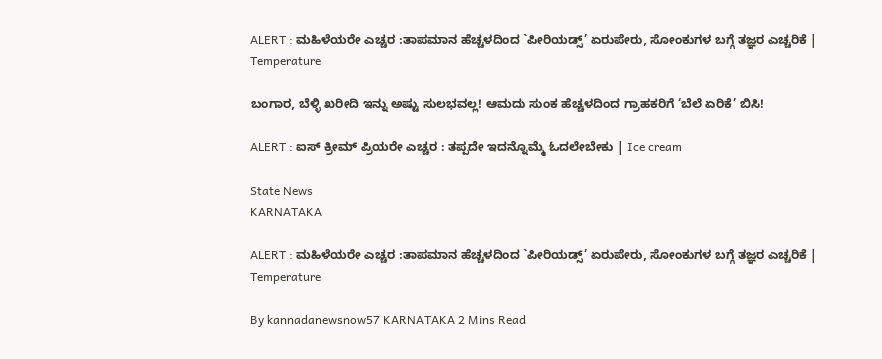ALERT : ಮಹಿಳೆಯರೇ ಎಚ್ಚರ :ತಾಪಮಾನ ಹೆಚ್ಚಳದಿಂದ `ಪೀರಿಯಡ್ಸ್’ ಏರುಪೇರು, ಸೋಂಕುಗಳ ಬಗ್ಗೆ ತಜ್ಞರ ಎಚ್ಚರಿಕೆ | Temperature

ಬಂಗಾರ, ಬೆಳ್ಳಿ ಖರೀದಿ ಇನ್ನು ಅಷ್ಟು ಸುಲಭವಲ್ಲ! ಆಮದು ಸುಂಕ ಹೆಚ್ಚಳದಿಂದ ಗ್ರಾಹಕರಿಗೆ ‘ಬೆಲೆ ಏರಿಕೆ’ ಬಿಸಿ!

ALERT : ಐಸ್ ಕ್ರೀಮ್ ಪ್ರಿಯರೇ ಎಚ್ಚರ : ತಪ್ಪದೇ ಇದನ್ನೊಮ್ಮೆ ಓದಲೇಬೇಕು | Ice cream

State News
KARNATAKA

ALERT : ಮಹಿಳೆಯರೇ ಎಚ್ಚರ :ತಾಪಮಾನ ಹೆಚ್ಚಳದಿಂದ `ಪೀರಿಯಡ್ಸ್’ ಏರುಪೇರು, ಸೋಂಕುಗಳ ಬಗ್ಗೆ ತಜ್ಞರ ಎಚ್ಚರಿಕೆ | Temperature

By kannadanewsnow57 KARNATAKA 2 Mins Read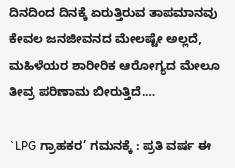ದಿನದಿಂದ ದಿನಕ್ಕೆ ಏರುತ್ತಿರುವ ತಾಪಮಾನವು ಕೇವಲ ಜನಜೀವನದ ಮೇಲಷ್ಟೇ ಅಲ್ಲದೆ, ಮಹಿಳೆಯರ ಶಾರೀರಿಕ ಆರೋಗ್ಯದ ಮೇಲೂ ತೀವ್ರ ಪರಿಣಾಮ ಬೀರುತ್ತಿದೆ.…

`LPG ಗ್ರಾಹಕರ’ ಗಮನಕ್ಕೆ : ಪ್ರತಿ ವರ್ಷ ಈ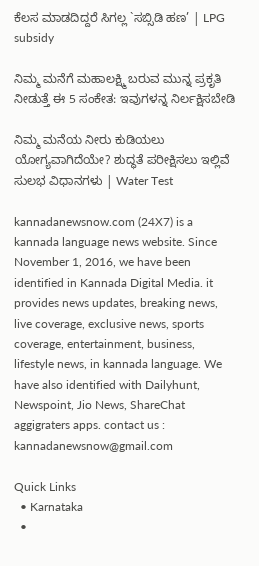ಕೆಲಸ ಮಾಡದಿದ್ದರೆ ಸಿಗಲ್ಲ `ಸಬ್ಸಿಡಿ ಹಣ’ | LPG subsidy

ನಿಮ್ಮ ಮನೆಗೆ ಮಹಾಲಕ್ಷ್ಮಿ ಬರುವ ಮುನ್ನ ಪ್ರಕೃತಿ ನೀಡುತ್ತೆ ಈ 5 ಸಂಕೇತ: ಇವುಗಳನ್ನ ನಿರ್ಲಕ್ಷಿಸಬೇಡಿ

ನಿಮ್ಮ ಮನೆಯ ನೀರು ಕುಡಿಯಲು ಯೋಗ್ಯವಾಗಿದೆಯೇ? ಶುದ್ಧತೆ ಪರೀಕ್ಷಿಸಲು ಇಲ್ಲಿವೆ ಸುಲಭ ವಿಧಾನಗಳು | Water Test

kannadanewsnow.com (24X7) is a kannada language news website. Since November 1, 2016, we have been identified in Kannada Digital Media. it provides news updates, breaking news, live coverage, exclusive news, sports coverage, entertainment, business, lifestyle news, in kannada language. We have also identified with Dailyhunt, Newspoint, Jio News, ShareChat aggigraters apps. contact us : kannadanewsnow@gmail.com

Quick Links
  • Karnataka
  •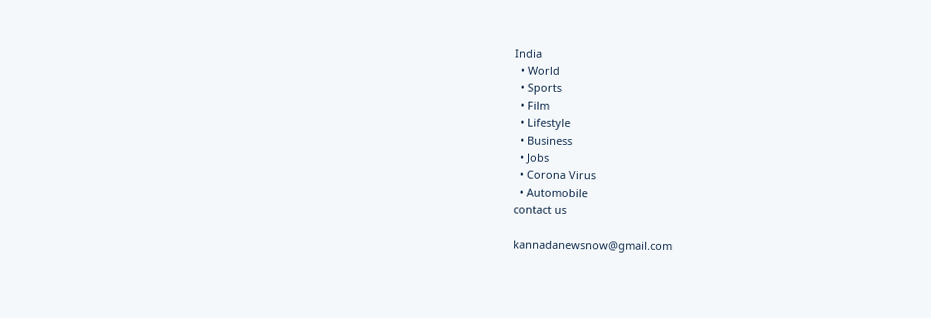India
  • World
  • Sports
  • Film
  • Lifestyle
  • Business
  • Jobs
  • Corona Virus
  • Automobile
contact us

kannadanewsnow@gmail.com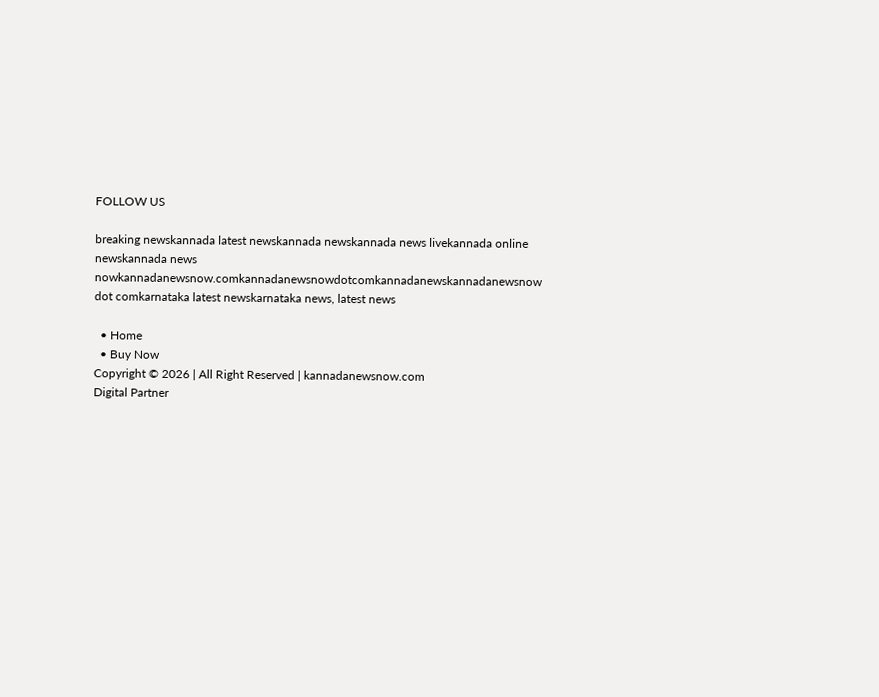FOLLOW US

breaking newskannada latest newskannada newskannada news livekannada online newskannada news nowkannadanewsnow.comkannadanewsnowdotcomkannadanewskannadanewsnow dot comkarnataka latest newskarnataka news, latest news

  • Home
  • Buy Now
Copyright © 2026 | All Right Reserved | kannadanewsnow.com
Digital Partner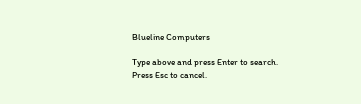Blueline Computers

Type above and press Enter to search. Press Esc to cancel.